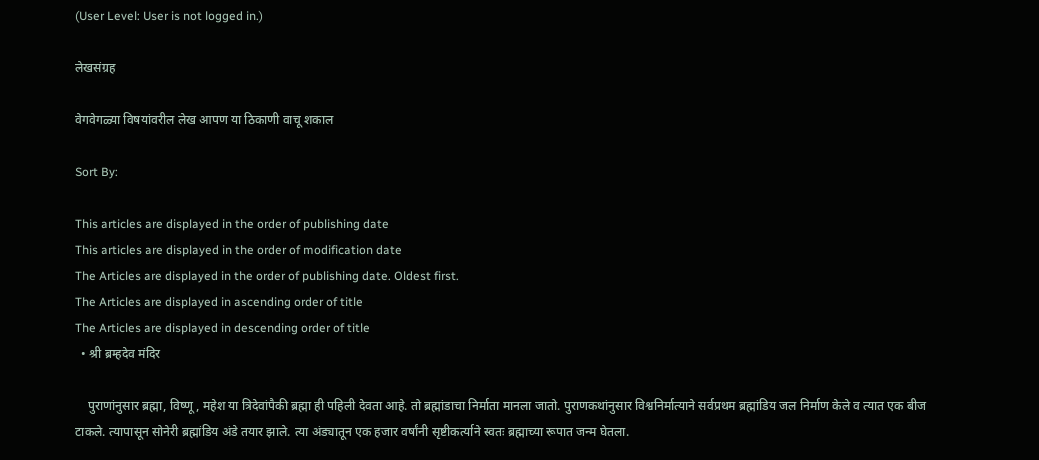(User Level: User is not logged in.)

लेखसंग्रह

वेगवेगळ्या विषयांवरील लेख आपण या ठिकाणी वाचू शकाल

Sort By:

This articles are displayed in the order of publishing date
This articles are displayed in the order of modification date
The Articles are displayed in the order of publishing date. Oldest first.
The Articles are displayed in ascending order of title
The Articles are displayed in descending order of title
  • श्री ब्रम्हदेव मंदिर

    पुराणांनुसार ब्रह्मा, विष्णू, महेश या त्रिदेवांपैकी ब्रह्मा ही पहिली देवता आहे. तो ब्रह्मांडाचा निर्माता मानला जातो. पुराणकथांनुसार विश्वनिर्मात्याने सर्वप्रथम ब्रह्मांडिय जल निर्माण केले व त्यात एक बीज टाकले. त्यापासून सोनेरी ब्रह्मांडिय अंडे तयार झाले. त्या अंड्यातून एक हजार वर्षांनी सृष्टीकर्त्याने स्वतः ब्रह्माच्या रूपात जन्म घेतला.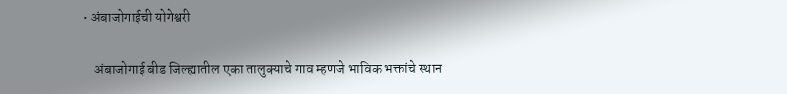• अंबाजोगाईची योगेश्वरी

    अंबाजोगाई बीड जिल्ह्यातील एका तालुक्याचे गाव म्हणजे भाविक भक्तांचे स्थान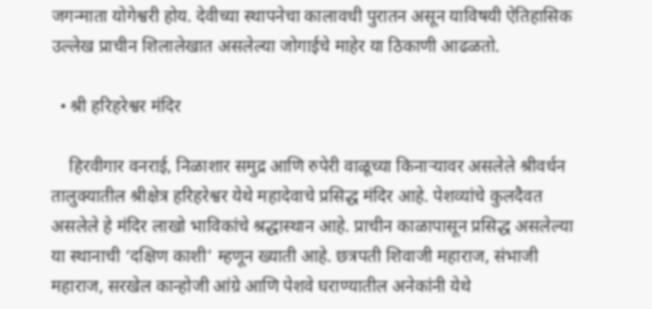जगन्माता योगेश्वरी होय. देवीच्या स्थापनेचा कालावधी पुरातन असून याविषयी ऐतिहासिक उल्लेख प्राचीन शिलालेखात असलेल्या जोगाईचे माहेर या ठिकाणी आढळतो.

  • श्री हरिहरेश्वर मंदिर

    हिरवीगार वनराई, निळाशार समुद्र आणि रुपेरी वाळूच्या किनाऱ्यावर असलेले श्रीवर्धन तालुक्यातील श्रीक्षेत्र हरिहरेश्वर येथे महादेवाचे प्रसिद्ध मंदिर आहे. पेशव्यांचे कुलदैवत असलेले हे मंदिर लाखो भाविकांचे श्रद्धास्थान आहे. प्राचीन काळापासून प्रसिद्ध असलेल्या या स्थानाची ‘दक्षिण काशी’ म्हणून ख्याती आहे. छत्रपती शिवाजी महाराज, संभाजी महाराज, सरखेल कान्होजी आंग्रे आणि पेशवे घराण्यातील अनेकांनी येथे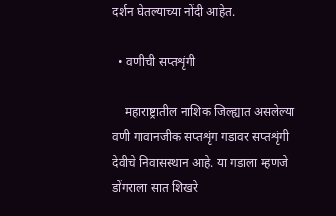दर्शन घेतल्याच्या नोंदी आहेत.

  • वणीची सप्तशृंगी

    महाराष्ट्रातील नाशिक जिल्ह्यात असलेल्या वणी गावानजीक सप्तशृंग गडावर सप्तशृंगी देवीचे निवासस्थान आहे. या गडाला म्हणजे डोंगराला सात शिखरे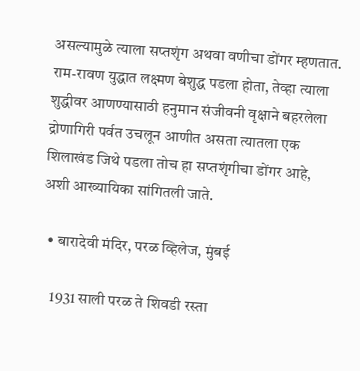असल्यामुळे त्याला सप्तशृंग अथवा वणीचा डोंगर म्हणतात. राम-रावण युद्धात लक्ष्मण बेशुद्ध पडला होता, तेव्हा त्याला शुद्धीवर आणण्यासाठी हनुमान संजीवनी वृक्षाने बहरलेला द्रोणागिरी पर्वत उचलून आणीत असता त्यातला एक शिलाखंड जिथे पडला तोच हा सप्तशृंगीचा डोंगर आहे, अशी आख्यायिका सांगितली जाते.

  • बारादेवी मंदिर, परळ व्हिलेज, मुंबई

    1931 साली परळ ते शिवडी रस्ता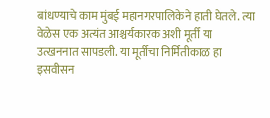बांधण्याचे काम मुंबई महानगरपालिकेने हाती घेतले. त्या वेळेस एक अत्यंत आश्चर्यकारक अशी मूर्ती या उत्खननात सापडली. या मूर्तीचा निर्मितीकाळ हा इसवीसन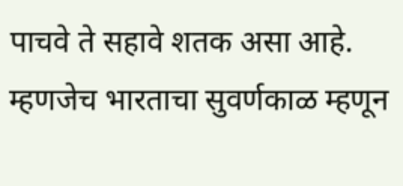पाचवे ते सहावे शतक असा आहे. म्हणजेच भारताचा सुवर्णकाळ म्हणून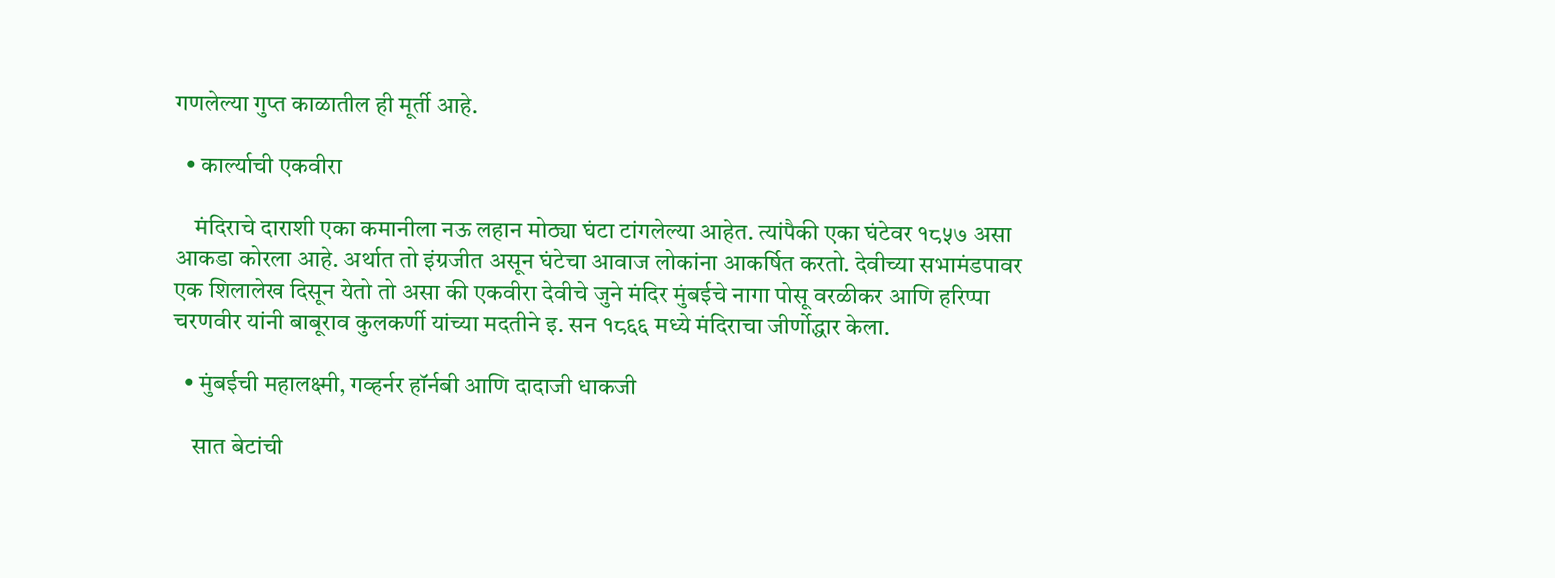गणलेल्या गुप्त काळातील ही मूर्ती आहे.

  • कार्ल्याची एकवीरा

    मंदिराचे दाराशी एका कमानीला नऊ लहान मोठ्या घंटा टांगलेल्या आहेत. त्यांपैकी एका घंटेवर १८५७ असा आकडा कोरला आहे. अर्थात तो इंग्रजीत असून घंटेचा आवाज लोकांना आकर्षित करतो. देवीच्या सभामंडपावर एक शिलालेख दिसून येतो तो असा की एकवीरा देवीचे जुने मंदिर मुंबईचे नागा पोसू वरळीकर आणि हरिप्पा चरणवीर यांनी बाबूराव कुलकर्णी यांच्या मदतीने इ. सन १८६६ मध्ये मंदिराचा जीर्णोद्धार केला.

  • मुंबईची महालक्ष्मी, गव्हर्नर हॉर्नबी आणि दादाजी धाकजी

    सात बेटांची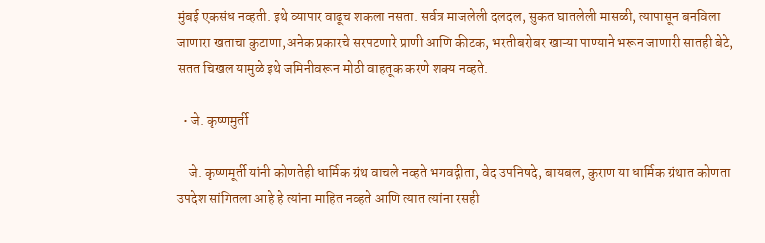मुंबई एकसंध नव्हती. इथे व्यापार वाढूच शकला नसता. सर्वत्र माजलेली दलदल, सुकत घातलेली मासळी, त्यापासून बनविला जाणारा खताचा कुटाणा,अनेक प्रकारचे सरपटणारे प्राणी आणि कीटक, भरतीबरोबर खाऱ्या पाण्याने भरून जाणारी सातही बेटे, सतत चिखल यामुळे इथे जमिनीवरून मोठी वाहतूक करणे शक्य नव्हते.

  • जे. कृष्णमुर्ती

    जे. कृष्णमूर्ती यांनी कोणतेही धार्मिक ग्रंथ वाचले नव्हते भगवद्गीता, वेद उपनिषदे, बायबल, कुराण या धार्मिक ग्रंथात कोणता उपदेश सांगितला आहे हे त्यांना माहित नव्हते आणि त्यात त्यांना रसही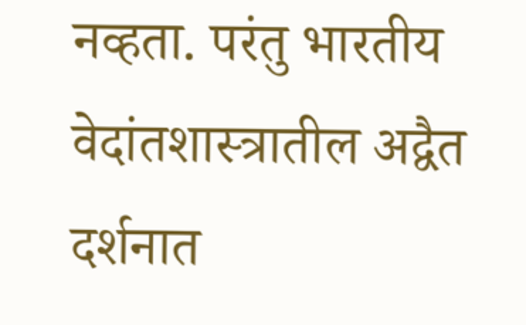नव्हता. परंतु भारतीय वेदांतशास्त्रातील अद्वैत दर्शनात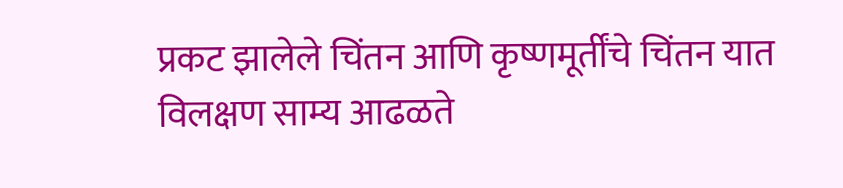प्रकट झालेले चिंतन आणि कृष्णमूर्तींचे चिंतन यात विलक्षण साम्य आढळते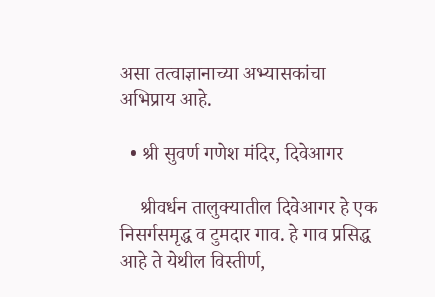असा तत्वाज्ञानाच्या अभ्यासकांचा अभिप्राय आहे.

  • श्री सुवर्ण गणेश मंदिर, दिवेआगर

    श्रीवर्धन तालुक्यातील दिवेआगर हे एक निसर्गसमृद्ध व टुमदार गाव. हे गाव प्रसिद्ध आहे ते येथील विस्तीर्ण,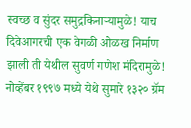स्वच्छ व सुंदर समुद्रकिनाऱ्यामुळे! याच दिवेआगरची एक वेगळी ओळख निर्माण झाली ती येथील सुवर्ण गणेश मंदिरामुळे! नोव्हेंबर १९९७ मध्ये येथे सुमारे १३२० ग्रॅम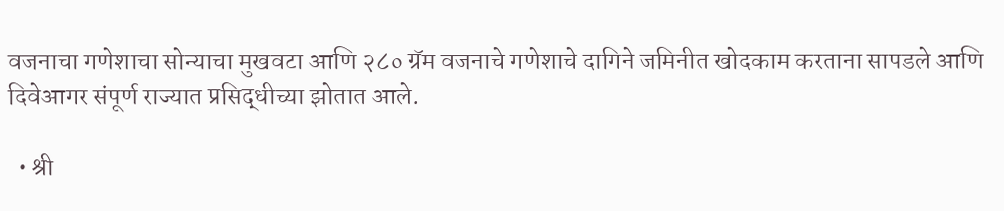वजनाचा गणेशाचा सोन्याचा मुखवटा आणि २८० ग्रॅम वजनाचे गणेशाचे दागिने जमिनीत खोदकाम करताना सापडले आणि दिवेआगर संपूर्ण राज्यात प्रसिद्धीच्या झोतात आले.

  • श्री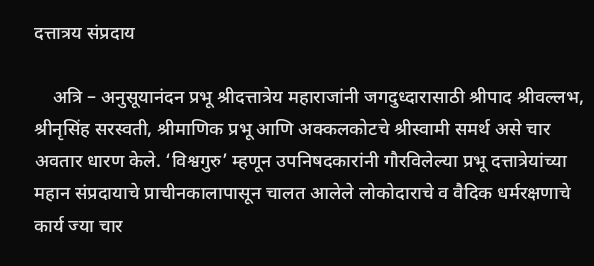दत्तात्रय संप्रदाय

    अत्रि – अनुसूयानंदन प्रभू श्रीदत्तात्रेय महाराजांनी जगदुध्दारासाठी श्रीपाद श्रीवल्लभ, श्रीनृसिंह सरस्वती, श्रीमाणिक प्रभू आणि अक्कलकोटचे श्रीस्वामी समर्थ असे चार अवतार धारण केले. ‘विश्वगुरु’ म्हणून उपनिषदकारांनी गौरविलेल्या प्रभू दत्तात्रेयांच्या महान संप्रदायाचे प्राचीनकालापासून चालत आलेले लोकोदाराचे व वैदिक धर्मरक्षणाचे कार्य ज्या चार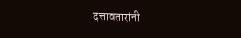दत्तावतारांनी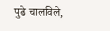पुढे चालविले,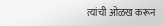त्यांची ओळख करून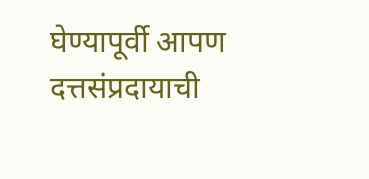घेण्यापूर्वी आपण दत्तसंप्रदायाची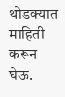थोडक्यात माहिती करून घेऊ.